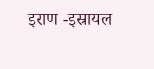इराण -इस्रायल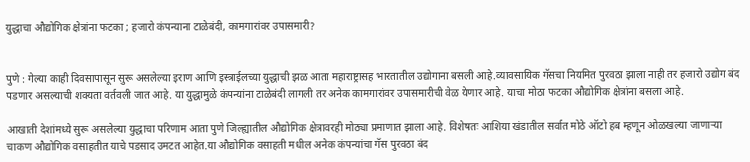युद्धाचा औद्योगिक क्षेत्रांना फटका ; हजारो कंपन्याना टाळेबंदी, कामगारांवर उपासमारी?


पुणे : गेल्या काही दिवसापासून सुरू असलेल्या इराण आणि इस्त्राईलच्या युद्धाची झळ आता महाराष्ट्रासह भारतातील उद्योगाना बसली आहे.व्यावसायिक गॅसचा नियमित पुरवठा झाला नाही तर हजारो उद्योग बंद पडणार असल्याची शक्यता वर्तवली जात आहे. या युद्धामुळे कंपन्यांना टाळेबंदी लागली तर अनेक कामगारांवर उपासमारीची वेळ येणार आहे. याचा मोठा फटका औद्योगिक क्षेत्रांना बसला आहे.

आखाती देशांमध्ये सुरू असलेल्या युद्धाचा परिणाम आता पुणे जिल्ह्यातील औद्योगिक क्षेत्रावरही मोठ्या प्रमाणात झाला आहे. विशेषतः आशिया खंडातील सर्वात मोठे ऑटो हब म्हणून ओळखल्या जाणाऱ्या चाकण औद्योगिक वसाहतीत याचे पडसाद उमटत आहेत.या औद्योगिक वसाहती मधील अनेक कंपन्यांचा गॅस पुरवठा बंद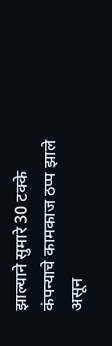झाल्याने सुमारे 30 टक्के कंपन्याचे कामकाज ठप्प झाले असून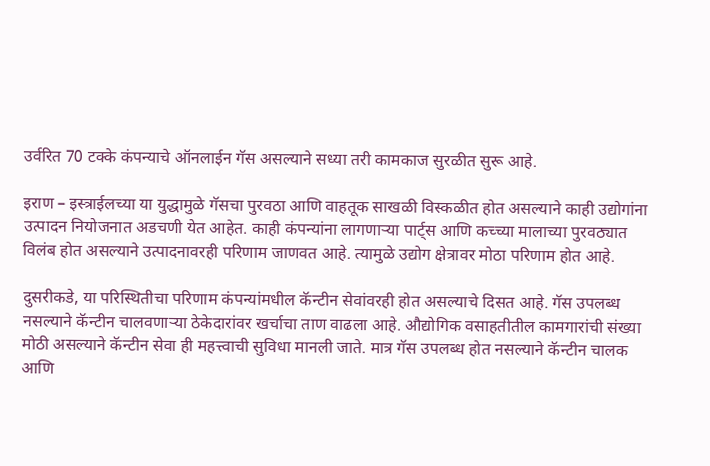उर्वरित 70 टक्के कंपन्याचे ऑनलाईन गॅस असल्याने सध्या तरी कामकाज सुरळीत सुरू आहे.

इराण – इस्त्राईलच्या या युद्धामुळे गॅसचा पुरवठा आणि वाहतूक साखळी विस्कळीत होत असल्याने काही उद्योगांना उत्पादन नियोजनात अडचणी येत आहेत. काही कंपन्यांना लागणाऱ्या पार्ट्स आणि कच्च्या मालाच्या पुरवठ्यात विलंब होत असल्याने उत्पादनावरही परिणाम जाणवत आहे. त्यामुळे उद्योग क्षेत्रावर मोठा परिणाम होत आहे.

दुसरीकडे, या परिस्थितीचा परिणाम कंपन्यांमधील कॅन्टीन सेवांवरही होत असल्याचे दिसत आहे. गॅस उपलब्ध नसल्याने कॅन्टीन चालवणाऱ्या ठेकेदारांवर खर्चाचा ताण वाढला आहे. औद्योगिक वसाहतीतील कामगारांची संख्या मोठी असल्याने कॅन्टीन सेवा ही महत्त्वाची सुविधा मानली जाते. मात्र गॅस उपलब्ध होत नसल्याने कॅन्टीन चालक आणि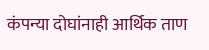कंपन्या दोघांनाही आर्थिक ताण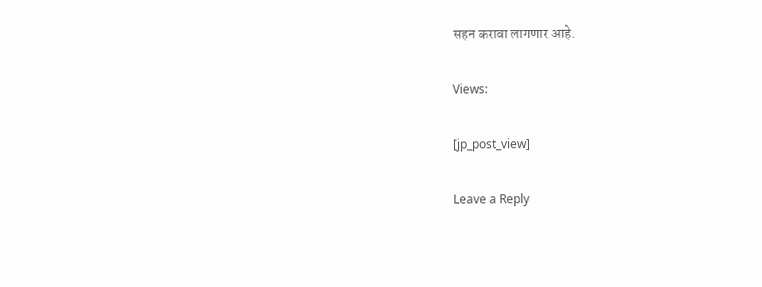सहन करावा लागणार आहे.

Views:

[jp_post_view]

Leave a Reply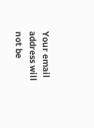Your email address will not be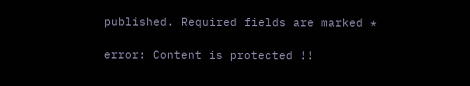published. Required fields are marked *

error: Content is protected !!